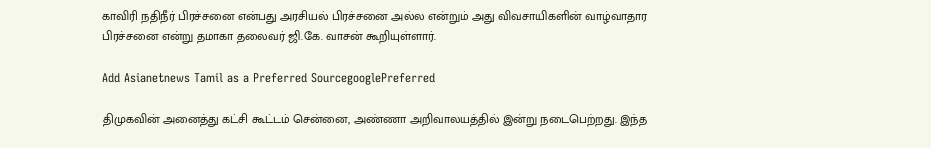காவிரி நதிநீர் பிரச்சனை என்பது அரசியல் பிரச்சனை அல்ல என்றும் அது விவசாயிகளின் வாழ்வாதார பிரச்சனை என்று தமாகா தலைவர் ஜி.கே. வாசன் கூறியுள்ளார்.

Add Asianetnews Tamil as a Preferred SourcegooglePreferred

திமுகவின் அனைத்து கட்சி கூட்டம் சென்னை, அண்ணா அறிவாலயத்தில் இன்று நடைபெற்றது. இந்த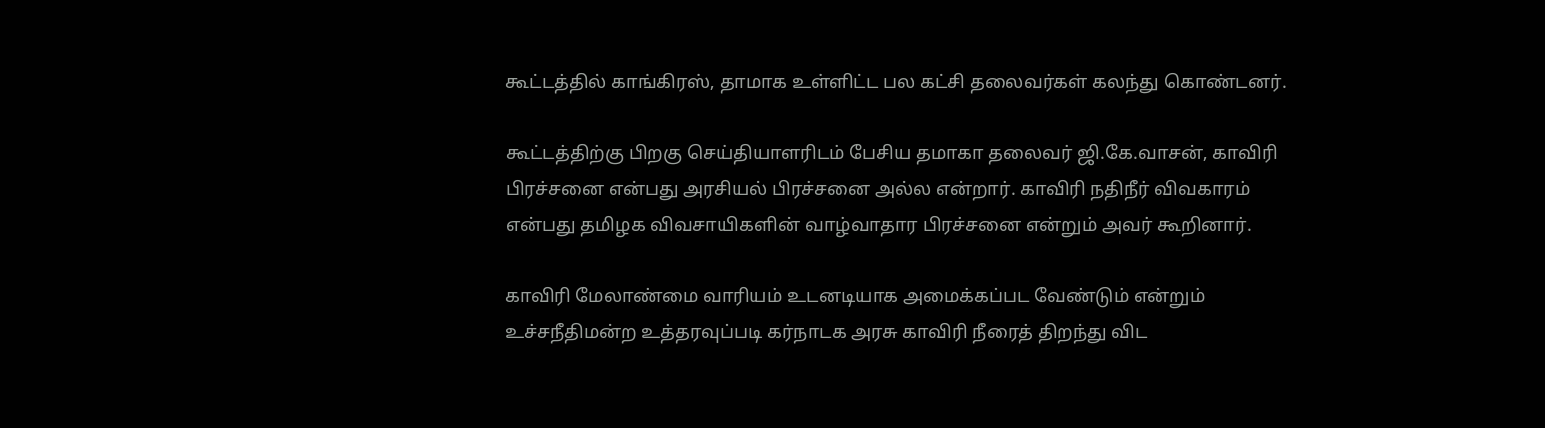கூட்டத்தில் காங்கிரஸ், தாமாக உள்ளிட்ட பல கட்சி தலைவர்கள் கலந்து கொண்டனர்.

கூட்டத்திற்கு பிறகு செய்தியாளரிடம் பேசிய தமாகா தலைவர் ஜி.கே.வாசன், காவிரி பிரச்சனை என்பது அரசியல் பிரச்சனை அல்ல என்றார். காவிரி நதிநீர் விவகாரம் என்பது தமிழக விவசாயிகளின் வாழ்வாதார பிரச்சனை என்றும் அவர் கூறினார்.

காவிரி மேலாண்மை வாரியம் உடனடியாக அமைக்கப்பட வேண்டும் என்றும் உச்சநீதிமன்ற உத்தரவுப்படி கர்நாடக அரசு காவிரி நீரைத் திறந்து விட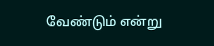வேண்டும் என்று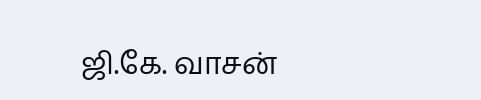ஜி.கே. வாசன்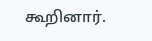கூறினார்.